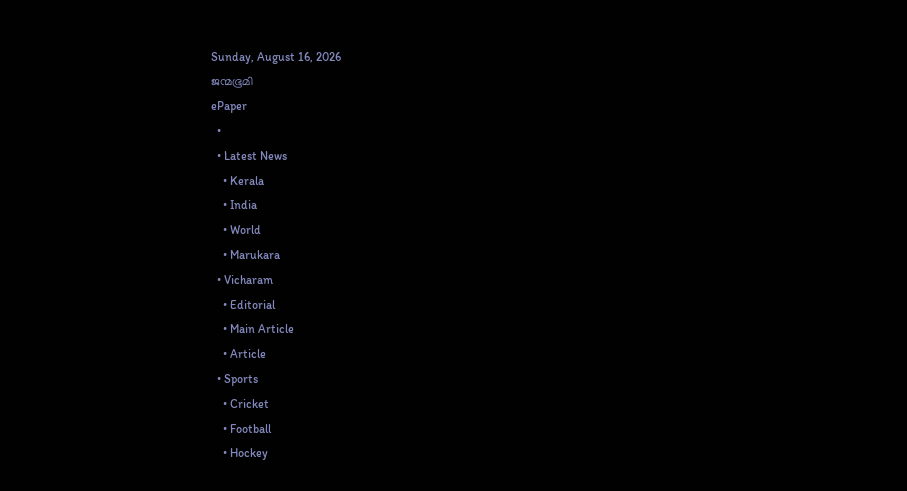Sunday, August 16, 2026
ജന്മഭൂമി
ePaper
  •
  • Latest News
    • Kerala
    • India
    • World
    • Marukara
  • Vicharam
    • Editorial
    • Main Article
    • Article
  • Sports
    • Cricket
    • Football
    • Hockey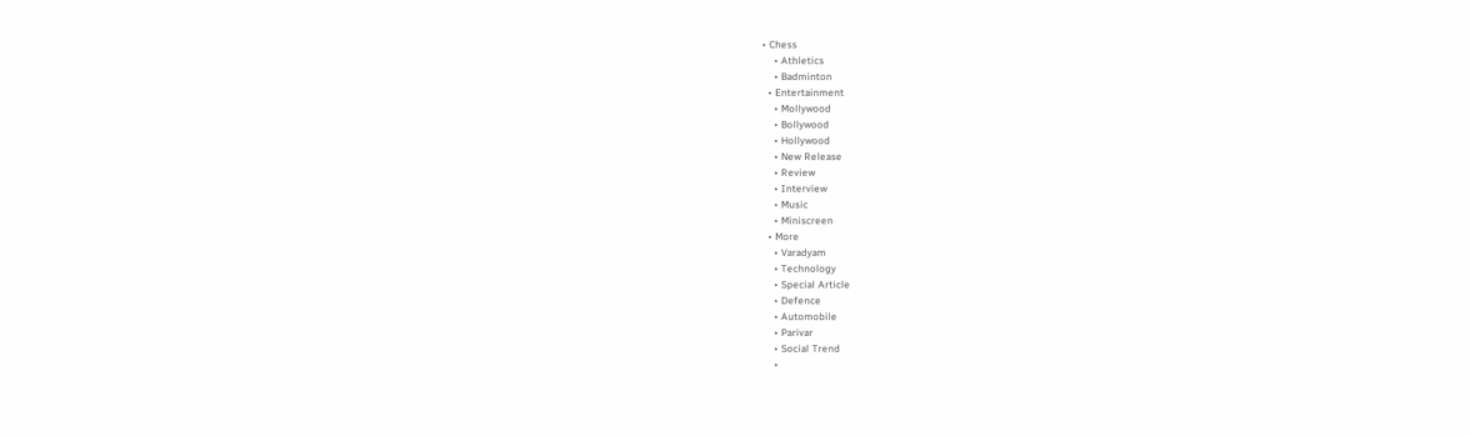• Chess
    • Athletics
    • Badminton
  • Entertainment
    • Mollywood
    • Bollywood
    • Hollywood
    • New Release
    • Review
    • Interview
    • Music
    • Miniscreen
  • More
    • Varadyam
    • Technology
    • Special Article
    • Defence
    • Automobile
    • Parivar
    • Social Trend
    •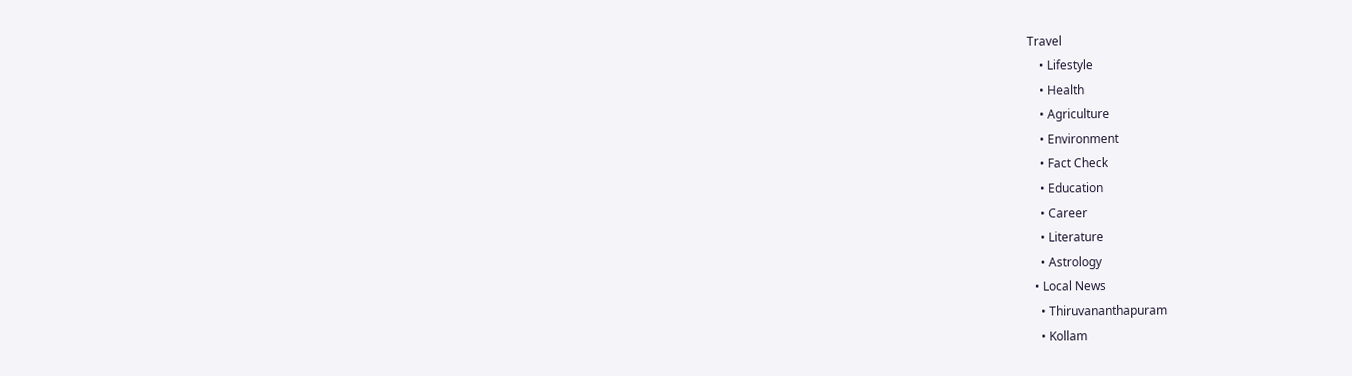Travel
    • Lifestyle
    • Health
    • Agriculture
    • Environment
    • Fact Check
    • Education
    • Career
    • Literature
    • Astrology
  • Local News
    • Thiruvananthapuram
    • Kollam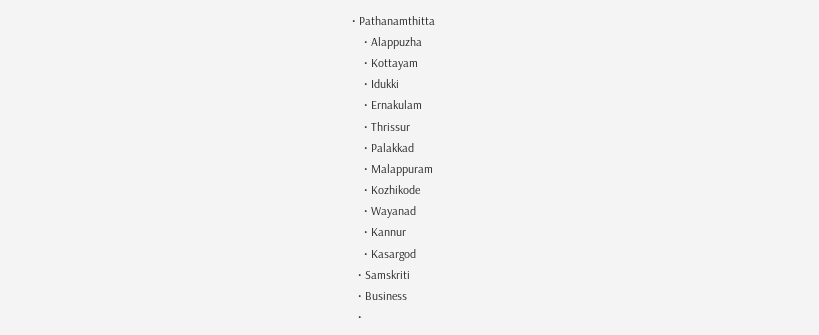• Pathanamthitta
    • Alappuzha
    • Kottayam
    • Idukki
    • Ernakulam
    • Thrissur
    • Palakkad
    • Malappuram
    • Kozhikode
    • Wayanad
    • Kannur
    • Kasargod
  • Samskriti
  • Business
  •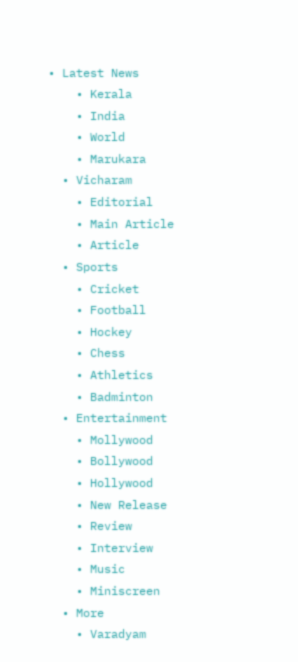• Latest News
    • Kerala
    • India
    • World
    • Marukara
  • Vicharam
    • Editorial
    • Main Article
    • Article
  • Sports
    • Cricket
    • Football
    • Hockey
    • Chess
    • Athletics
    • Badminton
  • Entertainment
    • Mollywood
    • Bollywood
    • Hollywood
    • New Release
    • Review
    • Interview
    • Music
    • Miniscreen
  • More
    • Varadyam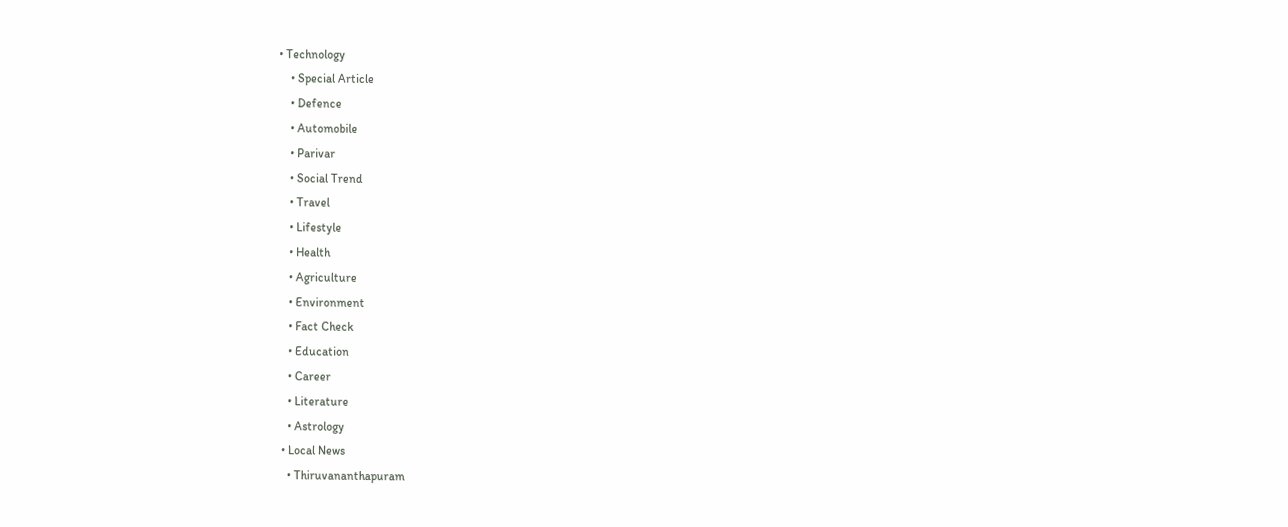• Technology
    • Special Article
    • Defence
    • Automobile
    • Parivar
    • Social Trend
    • Travel
    • Lifestyle
    • Health
    • Agriculture
    • Environment
    • Fact Check
    • Education
    • Career
    • Literature
    • Astrology
  • Local News
    • Thiruvananthapuram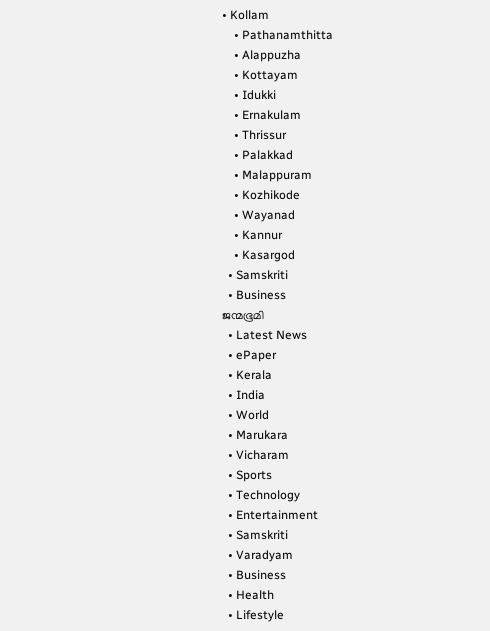• Kollam
    • Pathanamthitta
    • Alappuzha
    • Kottayam
    • Idukki
    • Ernakulam
    • Thrissur
    • Palakkad
    • Malappuram
    • Kozhikode
    • Wayanad
    • Kannur
    • Kasargod
  • Samskriti
  • Business
ജന്മഭൂമി
  • Latest News
  • ePaper
  • Kerala
  • India
  • World
  • Marukara
  • Vicharam
  • Sports
  • Technology
  • Entertainment
  • Samskriti
  • Varadyam
  • Business
  • Health
  • Lifestyle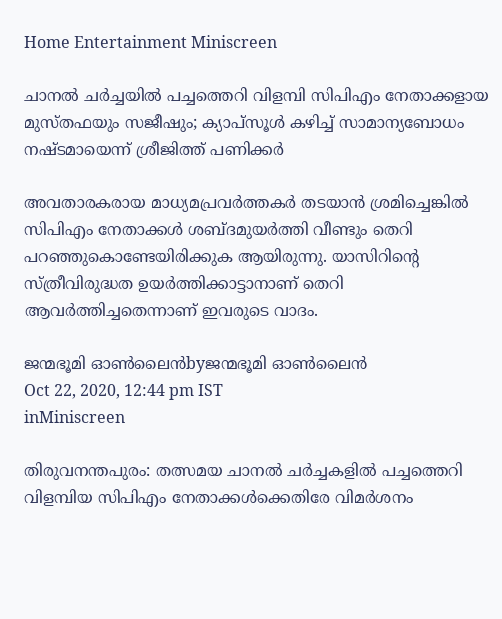Home Entertainment Miniscreen

ചാനല്‍ ചര്‍ച്ചയില്‍ പച്ചത്തെറി വിളമ്പി സിപിഎം നേതാക്കളായ മുസ്തഫയും സജീഷും; ക്യാപ്‌സൂള്‍ കഴിച്ച് സാമാന്യബോധം നഷ്ടമായെന്ന് ശ്രീജിത്ത് പണിക്കര്‍

അവതാരകരായ മാധ്യമപ്രവര്‍ത്തകര്‍ തടയാന്‍ ശ്രമിച്ചെങ്കില്‍ സിപിഎം നേതാക്കള്‍ ശബ്ദമുയര്‍ത്തി വീണ്ടും തെറി പറഞ്ഞുകൊണ്ടേയിരിക്കുക ആയിരുന്നു. യാസിറിന്റെ സ്ത്രീവിരുദ്ധത ഉയര്‍ത്തിക്കാട്ടാനാണ് തെറി ആവര്‍ത്തിച്ചതെന്നാണ് ഇവരുടെ വാദം.

ജന്മഭൂമി ഓണ്‍ലൈന്‍byജന്മഭൂമി ഓണ്‍ലൈന്‍
Oct 22, 2020, 12:44 pm IST
inMiniscreen

തിരുവനന്തപുരം: തത്സമയ ചാനല്‍ ചര്‍ച്ചകളില്‍ പച്ചത്തെറി വിളമ്പിയ സിപിഎം നേതാക്കള്‍ക്കെതിരേ വിമര്‍ശനം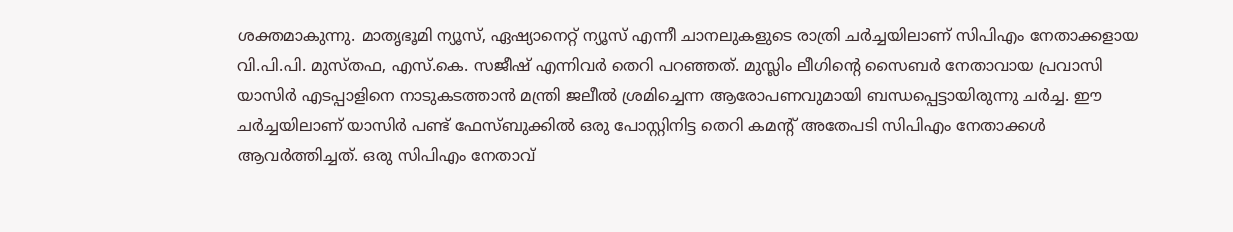ശക്തമാകുന്നു. മാതൃഭൂമി ന്യൂസ്, ഏഷ്യാനെറ്റ് ന്യൂസ് എന്നീ ചാനലുകളുടെ രാത്രി ചര്‍ച്ചയിലാണ് സിപിഎം നേതാക്കളായ വി.പി.പി. മുസ്തഫ, എസ്.കെ. സജീഷ് എന്നിവര്‍ തെറി പറഞ്ഞത്. മുസ്ലിം ലീഗിന്റെ സൈബര്‍ നേതാവായ പ്രവാസി യാസിര്‍ എടപ്പാളിനെ നാടുകടത്താന്‍ മന്ത്രി ജലീല്‍ ശ്രമിച്ചെന്ന ആരോപണവുമായി ബന്ധപ്പെട്ടായിരുന്നു ചര്‍ച്ച. ഈ ചര്‍ച്ചയിലാണ് യാസിര്‍ പണ്ട് ഫേസ്ബുക്കില്‍ ഒരു പോസ്റ്റിനിട്ട തെറി കമന്റ് അതേപടി സിപിഎം നേതാക്കള്‍ ആവര്‍ത്തിച്ചത്. ഒരു സിപിഎം നേതാവ്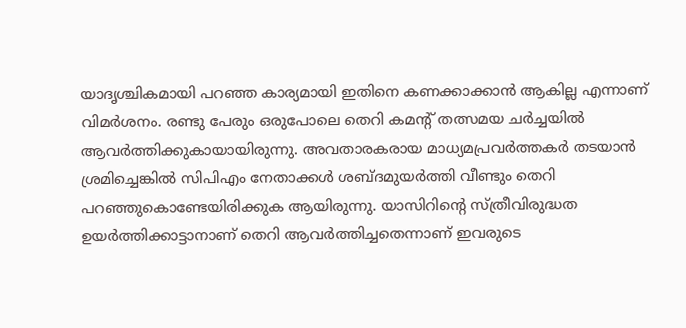യാദൃശ്ചികമായി പറഞ്ഞ കാര്യമായി ഇതിനെ കണക്കാക്കാന്‍ ആകില്ല എന്നാണ് വിമര്‍ശനം. രണ്ടു പേരും ഒരുപോലെ തെറി കമന്റ് തത്സമയ ചര്‍ച്ചയില്‍ ആവര്‍ത്തിക്കുകായായിരുന്നു. അവതാരകരായ മാധ്യമപ്രവര്‍ത്തകര്‍ തടയാന്‍ ശ്രമിച്ചെങ്കില്‍ സിപിഎം നേതാക്കള്‍ ശബ്ദമുയര്‍ത്തി വീണ്ടും തെറി പറഞ്ഞുകൊണ്ടേയിരിക്കുക ആയിരുന്നു. യാസിറിന്റെ സ്ത്രീവിരുദ്ധത ഉയര്‍ത്തിക്കാട്ടാനാണ് തെറി ആവര്‍ത്തിച്ചതെന്നാണ് ഇവരുടെ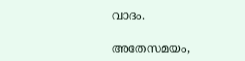വാദം.

അതേസമയം,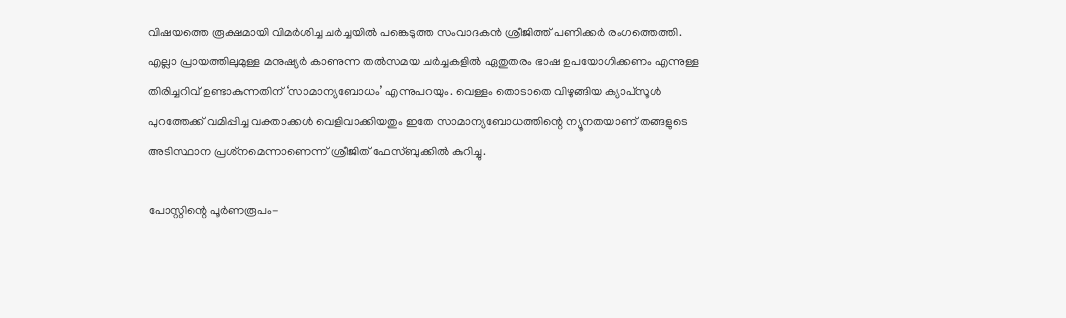വിഷയത്തെ രൂക്ഷമായി വിമര്‍ശിച്ച ചര്‍ച്ചയില്‍ പങ്കെടുത്ത സംവാദകന്‍ ശ്രീജിത്ത് പണിക്കര്‍ രംഗത്തെത്തി. എല്ലാ പ്രായത്തിലുമുള്ള മനുഷ്യര്‍ കാണുന്ന തല്‍സമയ ചര്‍ച്ചകളില്‍ ഏതുതരം ഭാഷ ഉപയോഗിക്കണം എന്നുള്ള തിരിച്ചറിവ് ഉണ്ടാകുന്നതിന് ‘സാമാന്യബോധം’ എന്നുപറയും. വെള്ളം തൊടാതെ വിഴുങ്ങിയ ക്യാപ്‌സൂള്‍ പുറത്തേക്ക് വമിപ്പിച്ച വക്താക്കള്‍ വെളിവാക്കിയതും ഇതേ സാമാന്യബോധത്തിന്റെ ന്യൂനതയാണ് തങ്ങളുടെ അടിസ്ഥാന പ്രശ്‌നമെന്നാണെന്ന് ശ്രീജിത് ഫേസ്ബുക്കില്‍ കുറിച്ചു.

പോസ്റ്റിന്റെ പൂര്‍ണരൂപം-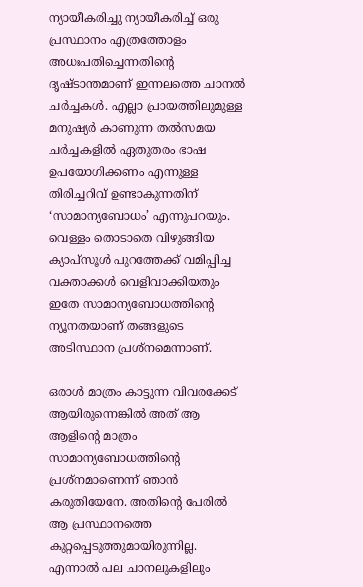ന്യായീകരിച്ചു ന്യായീകരിച്ച് ഒരു പ്രസ്ഥാനം എത്രത്തോളം അധഃപതിച്ചെന്നതിന്റെ ദൃഷ്ടാന്തമാണ് ഇന്നലത്തെ ചാനൽ ചർച്ചകൾ. എല്ലാ പ്രായത്തിലുമുള്ള മനുഷ്യർ കാണുന്ന തൽസമയ ചർച്ചകളിൽ ഏതുതരം ഭാഷ ഉപയോഗിക്കണം എന്നുള്ള തിരിച്ചറിവ് ഉണ്ടാകുന്നതിന് ‘സാമാന്യബോധം’ എന്നുപറയും. വെള്ളം തൊടാതെ വിഴുങ്ങിയ ക്യാപ്സൂൾ പുറത്തേക്ക് വമിപ്പിച്ച വക്താക്കൾ വെളിവാക്കിയതും ഇതേ സാമാന്യബോധത്തിന്റെ ന്യൂനതയാണ് തങ്ങളുടെ അടിസ്ഥാന പ്രശ്നമെന്നാണ്.

ഒരാൾ മാത്രം കാട്ടുന്ന വിവരക്കേട് ആയിരുന്നെങ്കിൽ അത് ആ ആളിന്റെ മാത്രം സാമാന്യബോധത്തിന്റെ പ്രശ്നമാണെന്ന് ഞാൻ കരുതിയേനേ. അതിന്റെ പേരിൽ ആ പ്രസ്ഥാനത്തെ കുറ്റപ്പെടുത്തുമായിരുന്നില്ല. എന്നാൽ പല ചാനലുകളിലും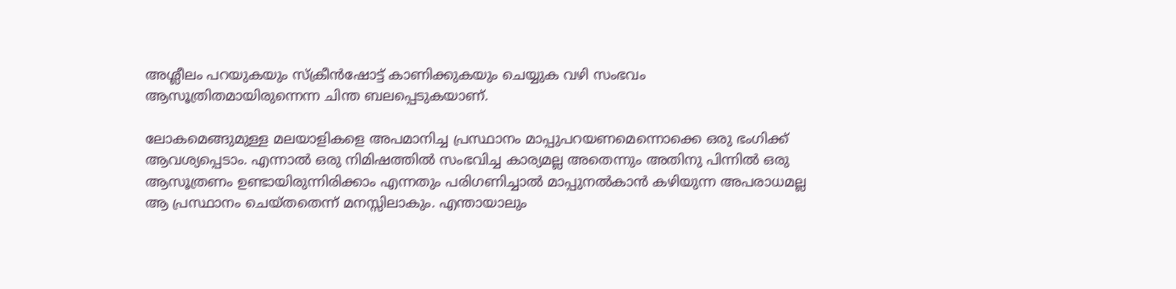അശ്ലീലം പറയുകയും സ്ക്രീൻഷോട്ട് കാണിക്കുകയും ചെയ്യുക വഴി സംഭവം ആസൂത്രിതമായിരുന്നെന്ന ചിന്ത ബലപ്പെടുകയാണ്.

ലോകമെങ്ങുമുള്ള മലയാളികളെ അപമാനിച്ച പ്രസ്ഥാനം മാപ്പുപറയണമെന്നൊക്കെ ഒരു ഭംഗിക്ക് ആവശ്യപ്പെടാം. എന്നാൽ ഒരു നിമിഷത്തിൽ സംഭവിച്ച കാര്യമല്ല അതെന്നും അതിനു പിന്നിൽ ഒരു ആസൂത്രണം ഉണ്ടായിരുന്നിരിക്കാം എന്നതും പരിഗണിച്ചാൽ മാപ്പുനൽകാൻ കഴിയുന്ന അപരാധമല്ല ആ പ്രസ്ഥാനം ചെയ്തതെന്ന് മനസ്സിലാകും. എന്തായാലും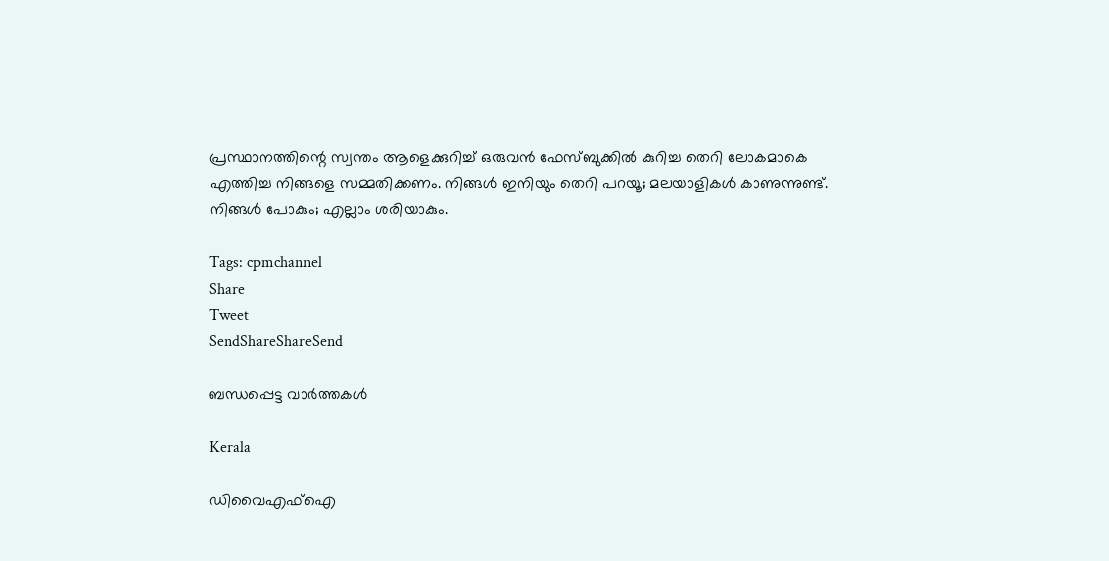പ്രസ്ഥാനത്തിന്റെ സ്വന്തം ആളെക്കുറിച്ച് ഒരുവൻ ഫേസ്ബുക്കിൽ കുറിച്ച തെറി ലോകമാകെ എത്തിച്ച നിങ്ങളെ സമ്മതിക്കണം. നിങ്ങൾ ഇനിയും തെറി പറയൂ; മലയാളികൾ കാണുന്നുണ്ട്. നിങ്ങൾ പോകും; എല്ലാം ശരിയാകും.

Tags: cpmchannel
Share
Tweet
SendShareShareSend

ബന്ധപ്പെട്ട വാര്‍ത്തകള്‍

Kerala

ഡിവൈഎഫ്‌ഐ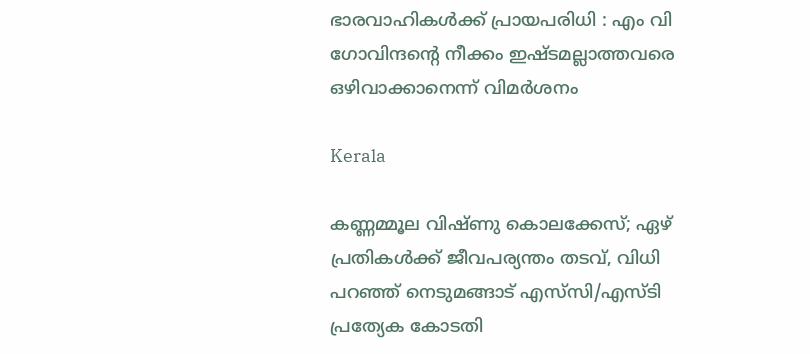ഭാരവാഹികള്‍ക്ക് പ്രായപരിധി : എം വി ഗോവിന്ദന്റെ നീക്കം ഇഷ്ടമല്ലാത്തവരെ ഒഴിവാക്കാനെന്ന് വിമര്‍ശനം

Kerala

കണ്ണമ്മൂല വിഷ്‌ണു കൊലക്കേസ്; ഏഴ് പ്രതികൾക്ക് ജീവപര്യന്തം തടവ്, വിധി പറഞ്ഞ് നെടുമങ്ങാട് എസ്‌സി/എസ്‌ടി പ്രത്യേക കോടതി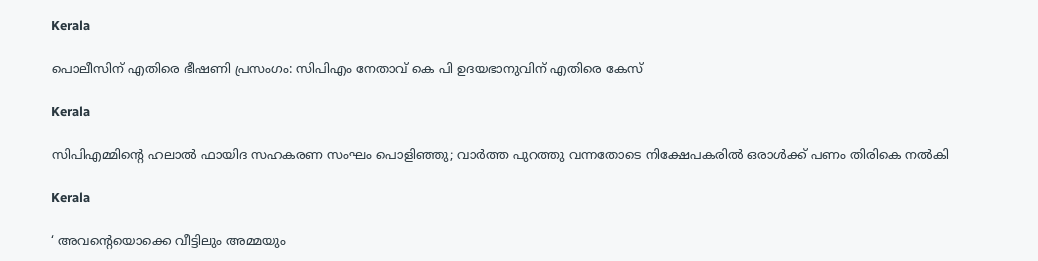Kerala

പൊലീസിന് എതിരെ ഭീഷണി പ്രസംഗം: സിപിഎം നേതാവ് കെ പി ഉദയഭാനുവിന് എതിരെ കേസ്

Kerala

സിപിഎമ്മിന്റെ ഹലാല്‍ ഫായിദ സഹകരണ സംഘം പൊളിഞ്ഞു; വാർത്ത പുറത്തു വന്നതോടെ നിക്ഷേപകരിൽ ഒരാൾക്ക് പണം തിരികെ നൽകി

Kerala

‘ അവന്റെയൊക്കെ വീട്ടിലും അമ്മയും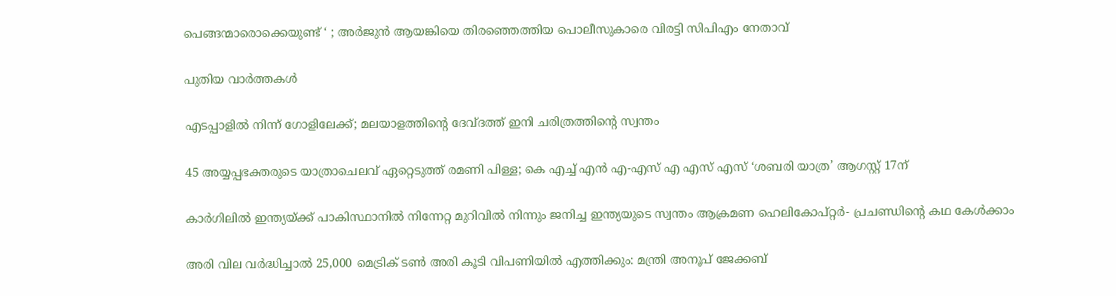പെങ്ങന്മാരൊക്കെയുണ്ട് ‘ ; അർജുൻ ആയങ്കിയെ തിരഞ്ഞെത്തിയ പൊലീസുകാരെ വിരട്ടി സിപിഎം നേതാവ്

പുതിയ വാര്‍ത്തകള്‍

എടപ്പാളില്‍ നിന്ന് ഗോളിലേക്ക്; മലയാളത്തിന്റെ ദേവ്ദത്ത് ഇനി ചരിത്രത്തിന്റെ സ്വന്തം

45 അയ്യപ്പഭക്തരുടെ യാത്രാചെലവ് ഏറ്റെടുത്ത് രമണി പിള്ള; കെ എച്ച് എന്‍ എ-എസ് എ എസ് എസ് ‘ശബരി യാത്ര’ ആഗസ്റ്റ് 17ന്

കാര്‍ഗിലില്‍ ഇന്ത്യയ്‌ക്ക് പാകിസ്ഥാനില്‍ നിന്നേറ്റ മുറിവില്‍ നിന്നും ജനിച്ച ഇന്ത്യയുടെ സ്വന്തം ആക്രമണ ഹെലികോപ്റ്റര്‍- പ്രചണ്ഡിന്റെ കഥ കേള്‍ക്കാം

അരി വില വര്‍ദ്ധിച്ചാല്‍ 25,000 മെട്രിക് ടണ്‍ അരി കൂടി വിപണിയില്‍ എത്തിക്കും: മന്ത്രി അനൂപ് ജേക്കബ്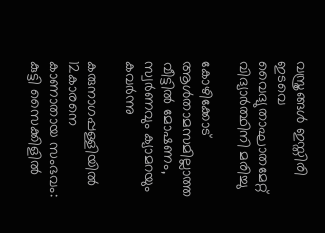വസ്ത്രങ്ങള്‍ ഇസ്തിരി ഇടവെ വൈദ്യുതാഘാതമേറ്റ് വിദ്യാര്‍ത്ഥിനി മരിച്ചു

കോഴിക്കോട് ആള്‍താമസമില്ലാത്ത വീട്ടില്‍ മോഷണം, സ്വര്‍ണവും ക്യാമറയും കവര്‍ന്നു

കരുനാഗപ്പള്ളിയില്‍ 12കാരനെ കാണാതായ സംഭവം: കുട്ടി സൈക്കിളില്‍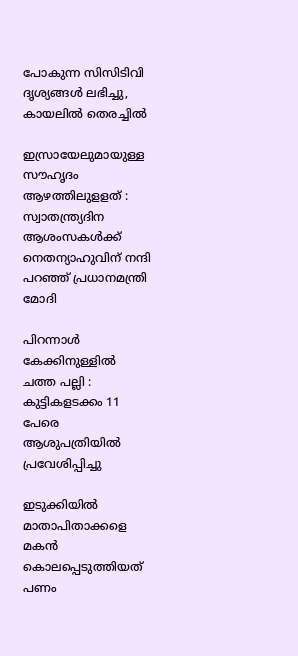പോകുന്ന സിസിടിവി ദൃശ്യങ്ങള്‍ ലഭിച്ചു, കായലില്‍ തെരച്ചില്‍

ഇസ്രായേലുമായുള്ള സൗഹൃദം ആഴത്തിലുളളത് : സ്വാതന്ത്ര്യദിന ആശംസകൾക്ക് നെതന്യാഹുവിന് നന്ദി പറഞ്ഞ് പ്രധാനമന്ത്രി മോദി

പിറന്നാൾ കേക്കിനുള്ളിൽ ചത്ത പല്ലി : കുട്ടികളടക്കം 11 പേരെ ആശുപത്രിയിൽ പ്രവേശിപ്പിച്ചു

ഇടുക്കിയില്‍ മാതാപിതാക്കളെ മകന്‍ കൊലപ്പെടുത്തിയത് പണം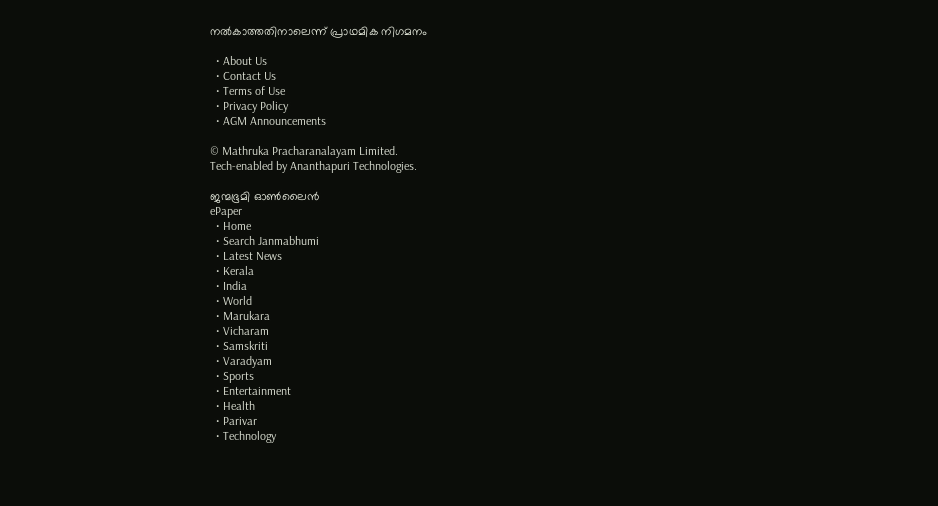നല്‍കാത്തതിനാലെന്ന് പ്രാഥമിക നിഗമനം

  • About Us
  • Contact Us
  • Terms of Use
  • Privacy Policy
  • AGM Announcements

© Mathruka Pracharanalayam Limited.
Tech-enabled by Ananthapuri Technologies.

ജന്മഭൂമി ഓണ്‍ലൈന്‍
ePaper
  • Home
  • Search Janmabhumi
  • Latest News
  • Kerala
  • India
  • World
  • Marukara
  • Vicharam
  • Samskriti
  • Varadyam
  • Sports
  • Entertainment
  • Health
  • Parivar
  • Technology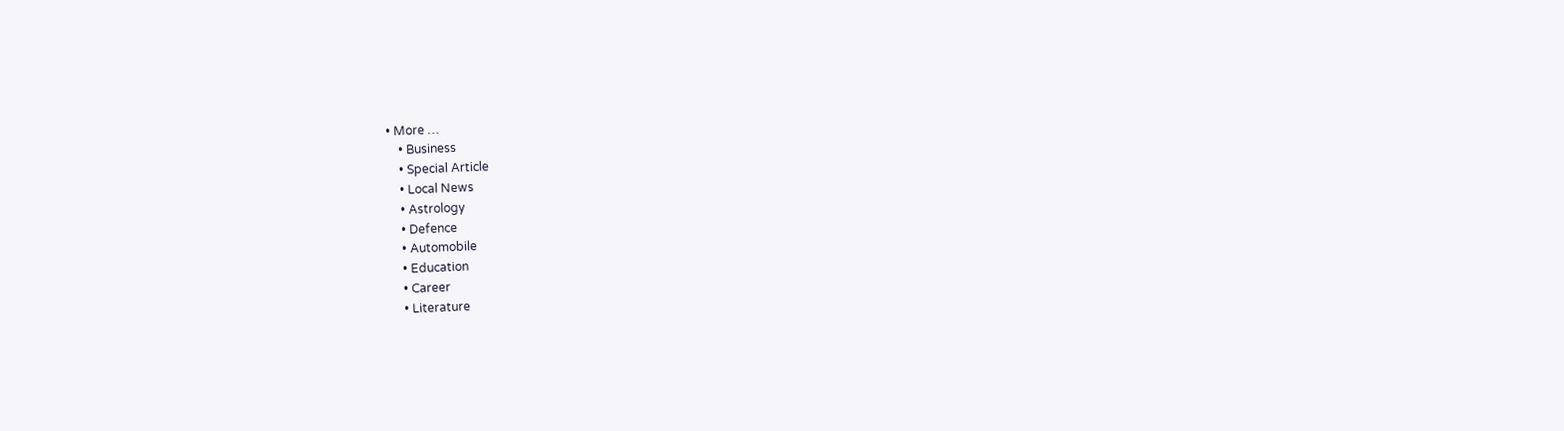• More …
    • Business
    • Special Article
    • Local News
    • Astrology
    • Defence
    • Automobile
    • Education
    • Career
    • Literature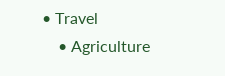• Travel
    • Agriculture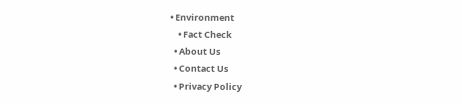• Environment
    • Fact Check
  • About Us
  • Contact Us
  • Privacy Policy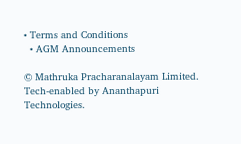• Terms and Conditions
  • AGM Announcements

© Mathruka Pracharanalayam Limited.
Tech-enabled by Ananthapuri Technologies.